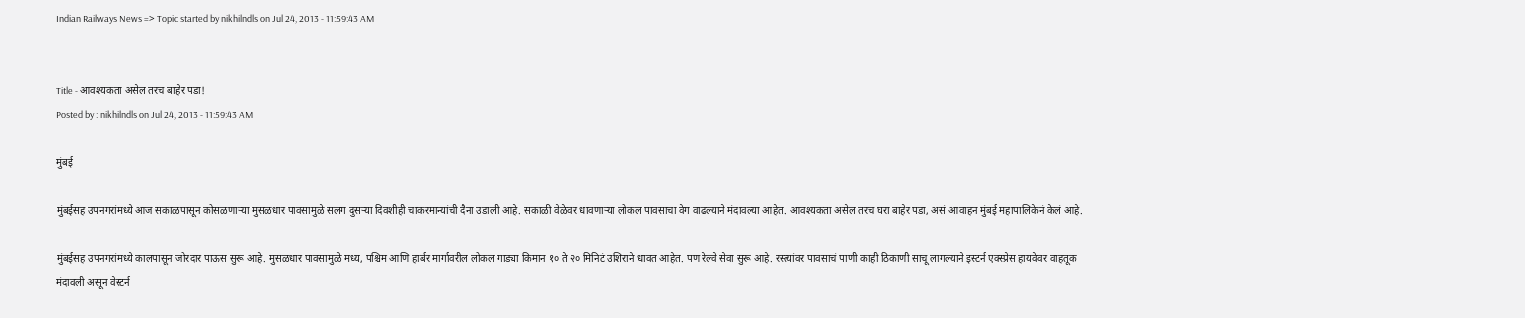Indian Railways News => Topic started by nikhilndls on Jul 24, 2013 - 11:59:43 AM


Title - आवश्यकता असेल तरच बाहेर पडा!
Posted by : nikhilndls on Jul 24, 2013 - 11:59:43 AM

मुंबई

मुंबईसह उपनगरांमध्ये आज सकाळपासून कोसळणाऱ्या मुसळधार पावसामुळे सलग दुसऱ्या दिवशीही चाकरमान्यांची दैना उडाली आहे. सकाळी वेळेवर धावणाऱ्या लोकल पावसाचा वेग वाढल्याने मंदावल्या आहेत. आवश्यकता असेल तरच घरा बाहेर पडा, असं आवाहन मुंबई महापालिकेनं केलं आहे.

मुंबईसह उपनगरांमध्ये कालपासून जोरदार पाऊस सुरू आहे. मुसळधार पावसामुळे मध्य, पश्चिम आणि हार्बर मार्गावरील लोकल गाड्या किमान १० ते २० मिनिटं उशिराने धावत आहेत. पण रेल्वे सेवा सुरू आहे. रस्त्यांवर पावसाचं पाणी काही ठिकाणी साचू लागल्याने इस्टर्न एक्स्प्रेस हायवेवर वाहतूक मंदावली असून वेस्टर्न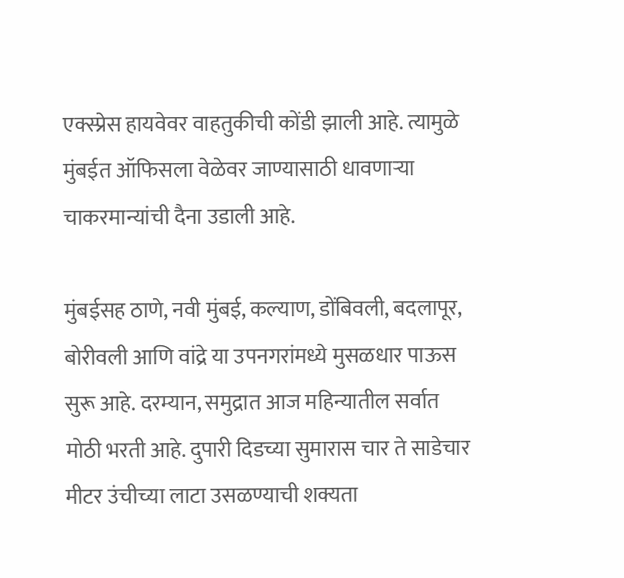एक्स्प्रेस हायवेवर वाहतुकीची कोंडी झाली आहे. त्यामुळे मुंबईत ऑफिसला वेळेवर जाण्यासाठी धावणाऱ्या चाकरमान्यांची दैना उडाली आहे.

मुंबईसह ठाणे, नवी मुंबई, कल्याण, डोंबिवली, बदलापूर, बोरीवली आणि वांद्रे या उपनगरांमध्ये मुसळधार पाऊस सुरू आहे. दरम्यान, समुद्रात आज महिन्यातील सर्वात मोठी भरती आहे. दुपारी दिडच्या सुमारास चार ते साडेचार मीटर उंचीच्या लाटा उसळण्याची शक्यता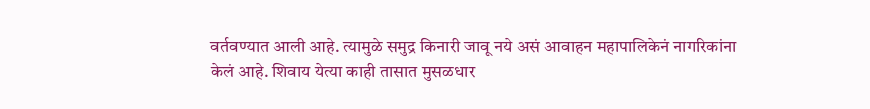वर्तवण्यात आली आहे. त्यामुळे समुद्र किनारी जावू नये असं आवाहन महापालिकेनं नागरिकांना केलं आहे. शिवाय येत्या काही तासात मुसळधार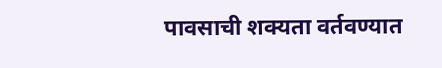पावसाची शक्यता वर्तवण्यात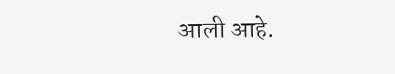आली आहे.